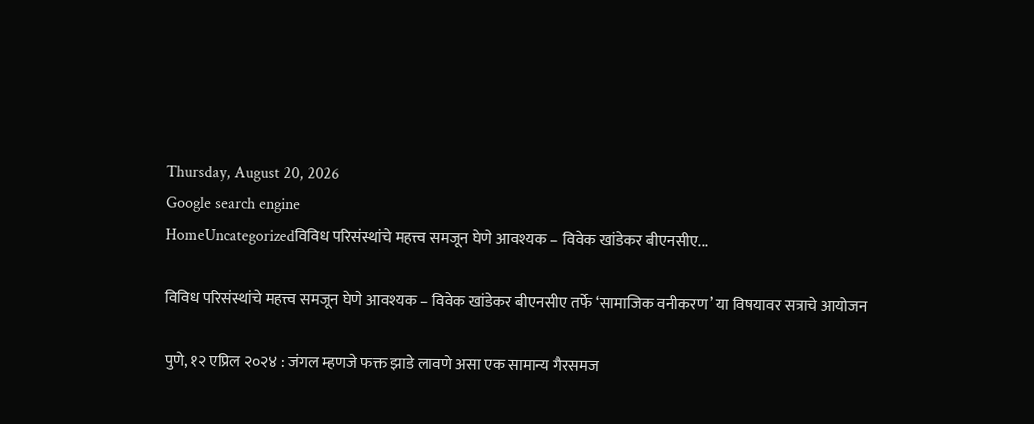Thursday, August 20, 2026
Google search engine
HomeUncategorizedविविध परिसंस्थांचे महत्त्व समजून घेणे आवश्यक – विवेक खांडेकर बीएनसीए...

विविध परिसंस्थांचे महत्त्व समजून घेणे आवश्यक – विवेक खांडेकर बीएनसीए तर्फे ‘सामाजिक वनीकरण’ या विषयावर सत्राचे आयोजन

पुणे, १२ एप्रिल २०२४ : जंगल म्हणजे फक्त झाडे लावणे असा एक सामान्य गैरसमज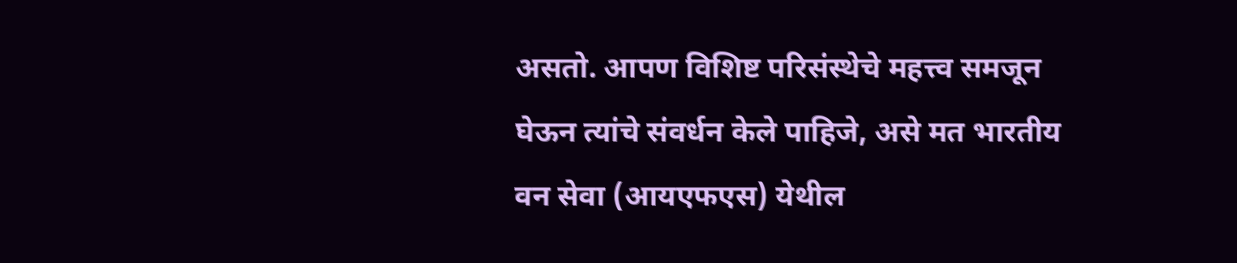असतो. आपण विशिष्ट परिसंस्थेचे महत्त्व समजून घेऊन त्यांचे संवर्धन केले पाहिजे, असे मत भारतीय वन सेवा (आयएफएस) येथील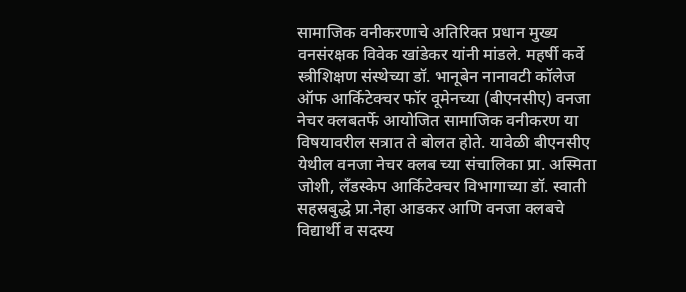सामाजिक वनीकरणाचे अतिरिक्त प्रधान मुख्य वनसंरक्षक विवेक खांडेकर यांनी मांडले. महर्षी कर्वे स्त्रीशिक्षण संस्थेच्या डॉ. भानूबेन नानावटी कॉलेज ऑफ आर्किटेक्चर फॉर वूमेनच्या (बीएनसीए) वनजा नेचर क्लबतर्फे आयोजित सामाजिक वनीकरण या विषयावरील सत्रात ते बोलत होते. यावेळी बीएनसीए येथील वनजा नेचर क्लब च्या संचालिका प्रा. अस्मिता जोशी, लँडस्केप आर्किटेक्चर विभागाच्या डॉ. स्वाती सहस्रबुद्धे प्रा.नेहा आडकर आणि वनजा क्लबचे विद्यार्थी व सदस्य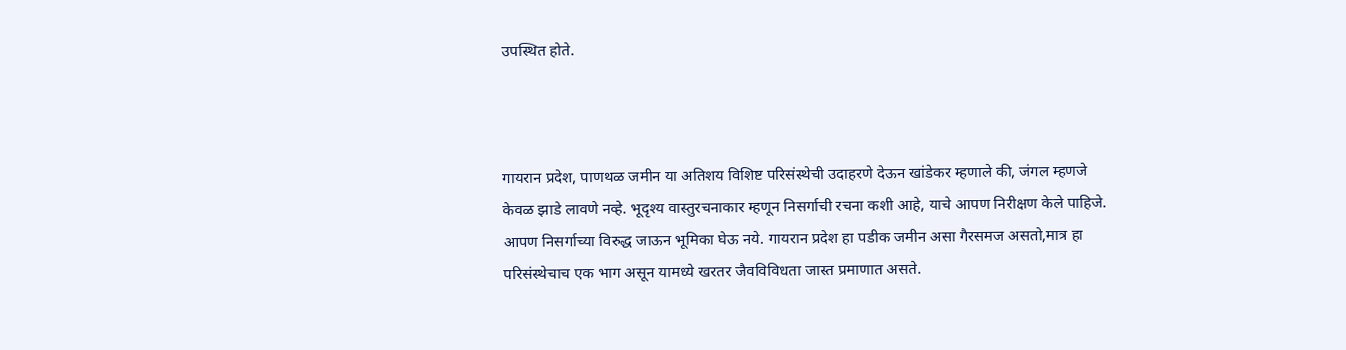उपस्थित होते.



गायरान प्रदेश, पाणथळ जमीन या अतिशय विशिष्ट परिसंस्थेची उदाहरणे देऊन खांडेकर म्हणाले की, जंगल म्हणजे केवळ झाडे लावणे नव्हे. भूदृश्य वास्तुरचनाकार म्हणून निसर्गाची रचना कशी आहे, याचे आपण निरीक्षण केले पाहिजे. आपण निसर्गाच्या विरुद्ध जाऊन भूमिका घेऊ नये. गायरान प्रदेश हा पडीक जमीन असा गैरसमज असतो,मात्र हा परिसंस्थेचाच एक भाग असून यामध्ये खरतर जैवविविधता जास्त प्रमाणात असते.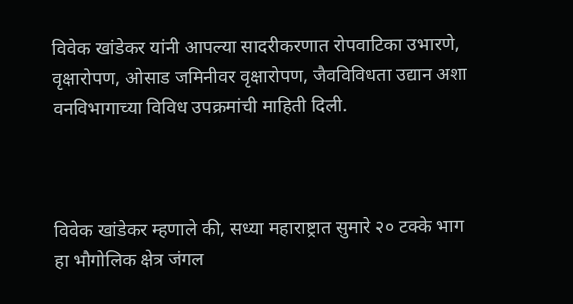विवेक खांडेकर यांनी आपल्या सादरीकरणात रोपवाटिका उभारणे, वृक्षारोपण, ओसाड जमिनीवर वृक्षारोपण, जैवविविधता उद्यान अशा वनविभागाच्या विविध उपक्रमांची माहिती दिली.



विवेक खांडेकर म्हणाले की, सध्या महाराष्ट्रात सुमारे २० टक्के भाग हा भौगोलिक क्षेत्र जंगल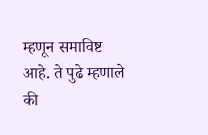म्हणून समाविष्ट आहे. ते पुढे म्हणाले की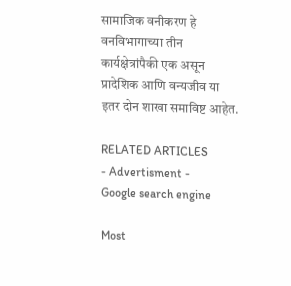सामाजिक वनीकरण हे वनविभागाच्या तीन कार्यक्षेत्रांपैकी एक असून प्रादेशिक आणि वन्यजीव या इतर दोन शाखा समाविष्ट आहेत.

RELATED ARTICLES
- Advertisment -
Google search engine

Most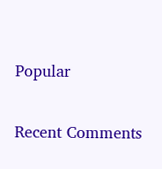Popular

Recent Comments